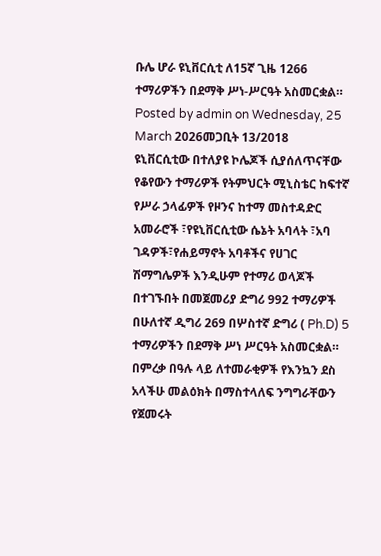ቡሌ ሆራ ዩኒቨርሲቲ ለ15ኛ ጊዜ 1266 ተማሪዎችን በደማቅ ሥነ-ሥርዓት አስመርቋል።
Posted by admin on Wednesday, 25 March 2026መጋቢት 13/2018
ዩኒቨርሲቲው በተለያዩ ኮሌጆች ሲያሰለጥናቸው የቆየውን ተማሪዎች የትምህርት ሚኒስቴር ከፍተኛ የሥራ ኃላፊዎች የዞንና ከተማ መስተዳድር አመራሮች ፣የዩኒቨርሲቲው ሴኔት አባላት ፣አባ ገዳዎች፣የሐይማኖት አባቶችና የሀገር ሽማግሌዎች እንዲሁም የተማሪ ወላጆች በተገኙበት በመጀመሪያ ድግሪ 992 ተማሪዎች በሁለተኛ ዲግሪ 269 በሦስተኛ ድግሪ ( Ph.D) 5 ተማሪዎችን በደማቅ ሥነ ሥርዓት አስመርቋል።
በምረቃ በዓሉ ላይ ለተመራቂዎች የእንኳን ደስ አላችሁ መልዕክት በማስተላለፍ ንግግራቸውን የጀመሩት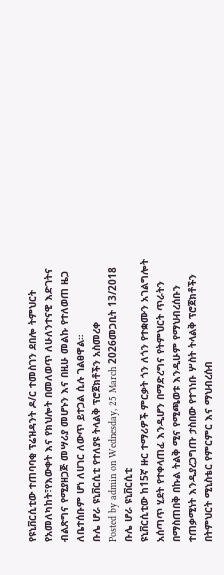የዩኒቨርሲቲው ተጠባባቂ ፕሬዝዳንት ዶ/ር ተመስገን ደበሎ ትምህርት የአመለካከት፣የእውቀት እና የክህሎት በመለወጥ ለሁለንተናዊ እድገትና ብልጽግና የሚያዘጋጅ መሣሪያ መሆኑን እና በዚሁ መልኩ የተለወጠ ዜጋ ለቤተሰቡም ሆነ ለሀገር ለውጥ ይተጋል ሲሉ ገልፀዋል።
ቡሌ ሆራ ዩኒቨርሲቲ የተለያዩ ትላልቅ ፕሮጀክቶችን አስመረቀ
Posted by admin on Wednesday, 25 March 2026መጋቢት 13/2018 ቡሌ ሆራ ዩኒቨርሲቲ
ዩኒቨርሲቲው ከ15ኛ ዙር ተማሪዎች ምርቃት ጎን ለጎን የተቋሙን አገልግሎት አሰጣጥ ሂደት የተቀላጠፈ እንዲሆን በማድረግና የትምህርት ጥራትን በማስጠበቅ በኩል ትልቅ ሚና የሚጫወቱ እንዲሁም የማህብረሰቡን ተጠቃሚነት እንዲያረጋግጡ ታስበው የተገነቡ ሦስት ትላልቅ ፕሮጀክቶችን በትምህርት ሚኒስቴር የምርምር እና ማህብረሰብ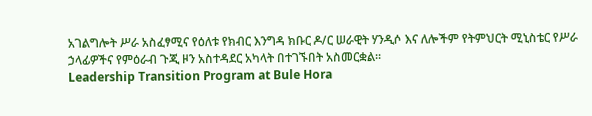አገልግሎት ሥራ አስፈፃሚና የዕለቱ የክብር እንግዳ ክቡር ዶ/ር ሠራዊት ሃንዲሶ እና ለሎችም የትምህርት ሚኒስቴር የሥራ ኃላፊዎችና የምዕራብ ጉጂ ዞን አስተዳደር አካላት በተገኙበት አስመርቋል።
Leadership Transition Program at Bule Hora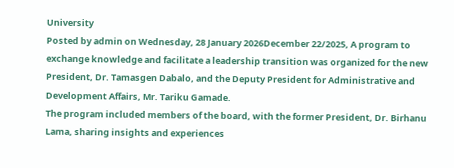University
Posted by admin on Wednesday, 28 January 2026December 22/2025, A program to exchange knowledge and facilitate a leadership transition was organized for the new President, Dr. Tamasgen Dabalo, and the Deputy President for Administrative and Development Affairs, Mr. Tariku Gamade.
The program included members of the board, with the former President, Dr. Birhanu Lama, sharing insights and experiences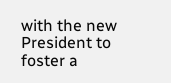with the new President to foster a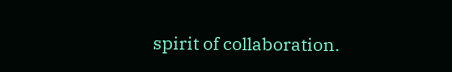spirit of collaboration.